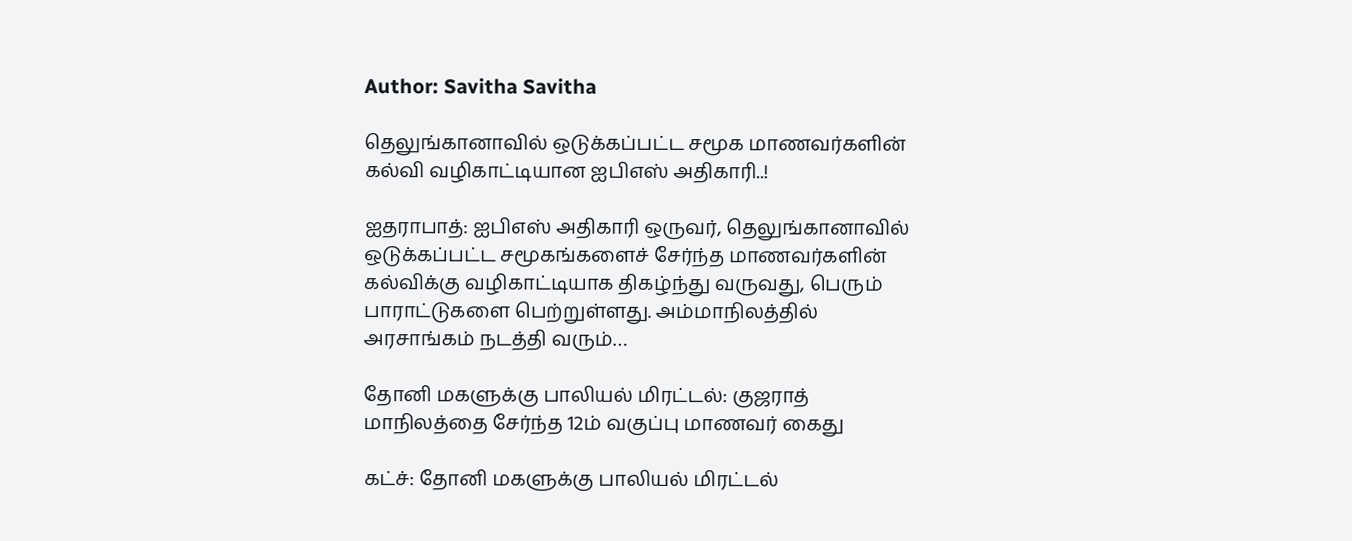Author: Savitha Savitha

தெலுங்கானாவில் ஒடுக்கப்பட்ட சமூக மாணவர்களின் கல்வி வழிகாட்டியான ஐபிஎஸ் அதிகாரி..!

ஐதராபாத்: ஐபிஎஸ் அதிகாரி ஒருவர், தெலுங்கானாவில் ஒடுக்கப்பட்ட சமூகங்களைச் சேர்ந்த மாணவர்களின் கல்விக்கு வழிகாட்டியாக திகழ்ந்து வருவது, பெரும் பாராட்டுகளை பெற்றுள்ளது. அம்மாநிலத்தில் அரசாங்கம் நடத்தி வரும்…

தோனி மகளுக்கு பாலியல் மிரட்டல்: குஜராத் மாநிலத்தை சேர்ந்த 12ம் வகுப்பு மாணவர் கைது

கட்ச்: தோனி மகளுக்கு பாலியல் மிரட்டல்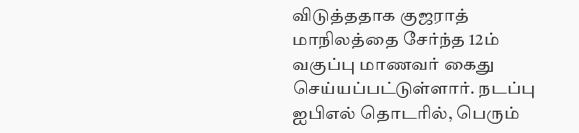விடுத்ததாக குஜராத் மாநிலத்தை சேர்ந்த 12ம் வகுப்பு மாணவர் கைது செய்யப்பட்டுள்ளார். நடப்பு ஐபிஎல் தொடரில், பெரும்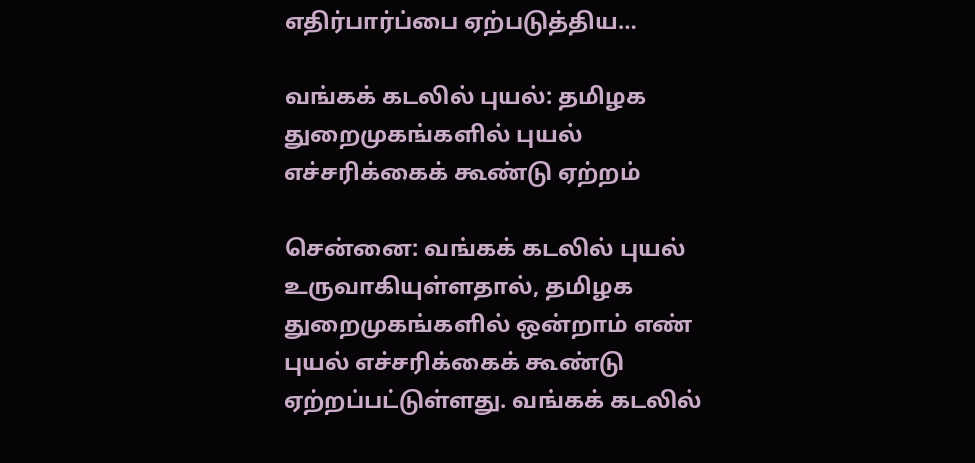எதிர்பார்ப்பை ஏற்படுத்திய…

வங்கக் கடலில் புயல்: தமிழக துறைமுகங்களில் புயல் எச்சரிக்கைக் கூண்டு ஏற்றம்

சென்னை: வங்கக் கடலில் புயல் உருவாகியுள்ளதால், தமிழக துறைமுகங்களில் ஒன்றாம் எண் புயல் எச்சரிக்கைக் கூண்டு ஏற்றப்பட்டுள்ளது. வங்கக் கடலில்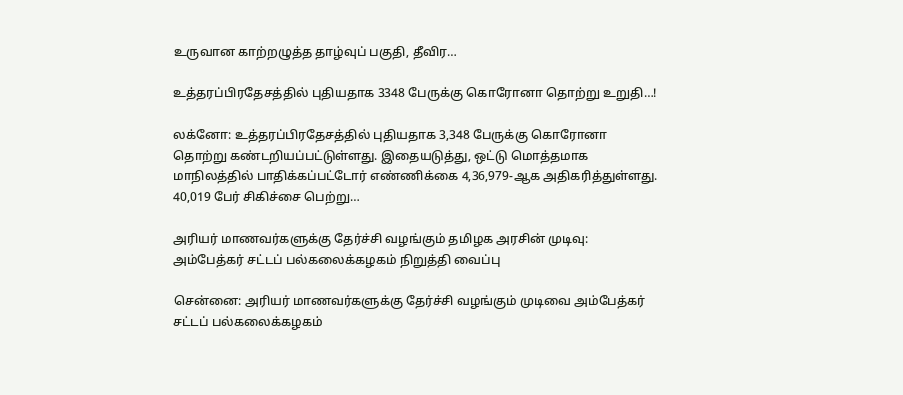உருவான காற்றழுத்த தாழ்வுப் பகுதி, தீவிர…

உத்தரப்பிரதேசத்தில் புதியதாக 3348 பேருக்கு கொரோனா தொற்று உறுதி…!

லக்னோ: உத்தரப்பிரதேசத்தில் புதியதாக 3,348 பேருக்கு கொரோனா தொற்று கண்டறியப்பட்டுள்ளது. இதையடுத்து, ஒட்டு மொத்தமாக மாநிலத்தில் பாதிக்கப்பட்டோர் எண்ணிக்கை 4,36,979-ஆக அதிகரித்துள்ளது. 40,019 பேர் சிகிச்சை பெற்று…

அரியர் மாணவர்களுக்கு தேர்ச்சி வழங்கும் தமிழக அரசின் முடிவு: அம்பேத்கர் சட்டப் பல்கலைக்கழகம் நிறுத்தி வைப்பு

சென்னை: அரியர் மாணவர்களுக்கு தேர்ச்சி வழங்கும் முடிவை அம்பேத்கர் சட்டப் பல்கலைக்கழகம்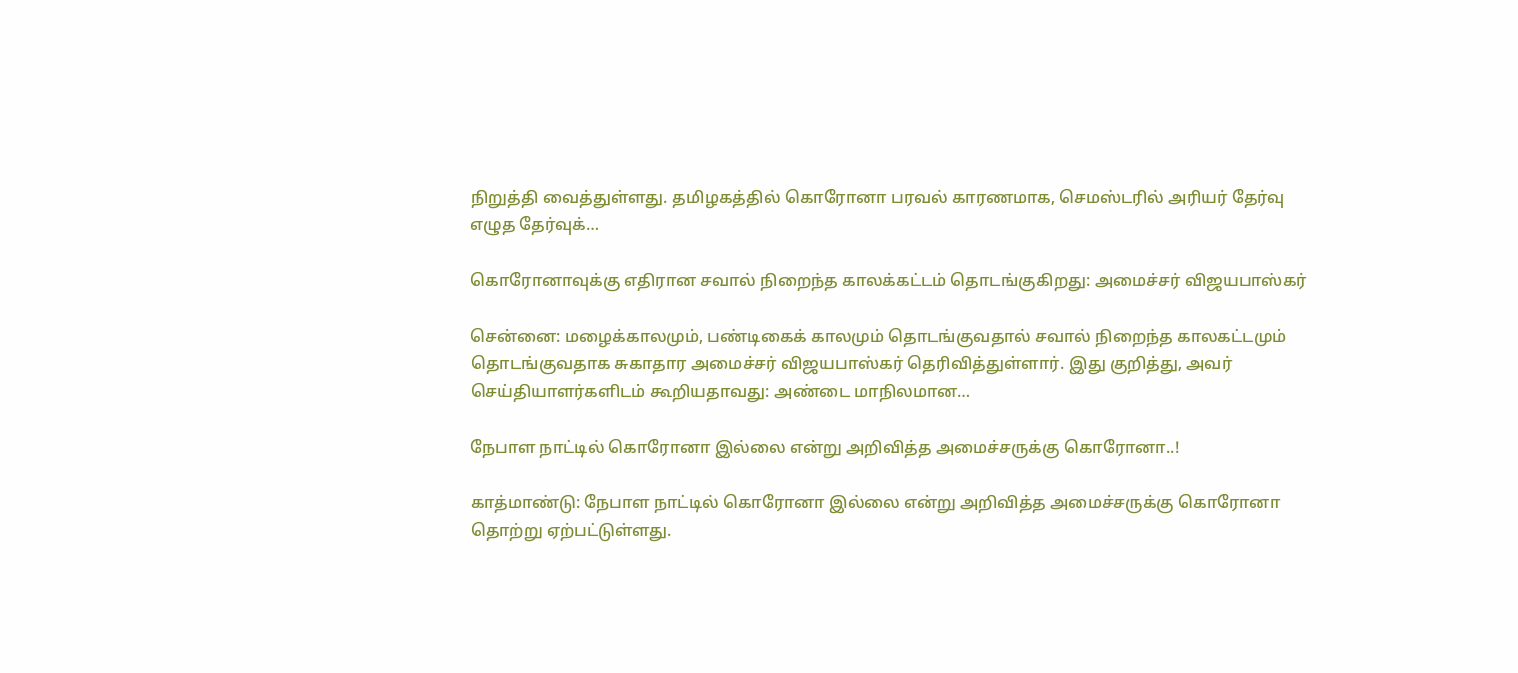நிறுத்தி வைத்துள்ளது. தமிழகத்தில் கொரோனா பரவல் காரணமாக, செமஸ்டரில் அரியர் தேர்வு எழுத தேர்வுக்…

கொரோனாவுக்கு எதிரான சவால் நிறைந்த காலக்கட்டம் தொடங்குகிறது: அமைச்சர் விஜயபாஸ்கர்

சென்னை: மழைக்காலமும், பண்டிகைக் காலமும் தொடங்குவதால் சவால் நிறைந்த காலகட்டமும் தொடங்குவதாக சுகாதார அமைச்சர் விஜயபாஸ்கர் தெரிவித்துள்ளார். இது குறித்து, அவர் செய்தியாளர்களிடம் கூறியதாவது: அண்டை மாநிலமான…

நேபாள நாட்டில் கொரோனா இல்லை என்று அறிவித்த அமைச்சருக்கு கொரோனா..!

காத்மாண்டு: நேபாள நாட்டில் கொரோனா இல்லை என்று அறிவித்த அமைச்சருக்கு கொரோனா தொற்று ஏற்பட்டுள்ளது.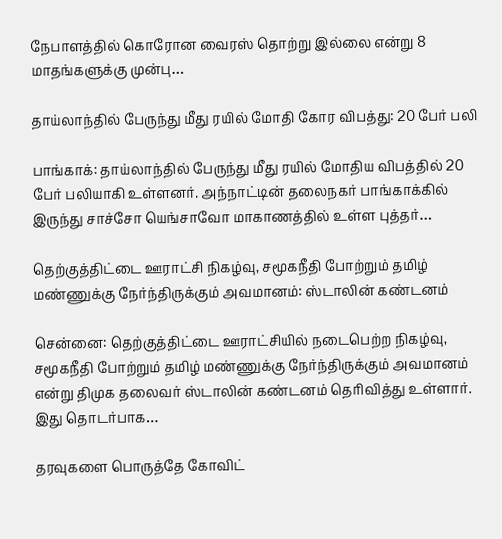நேபாளத்தில் கொரோன வைரஸ் தொற்று இல்லை என்று 8 மாதங்களுக்கு முன்பு…

தாய்லாந்தில் பேருந்து மீது ரயில் மோதி கோர விபத்து: 20 பேர் பலி

பாங்காக்: தாய்லாந்தில் பேருந்து மீது ரயில் மோதிய விபத்தில் 20 பேர் பலியாகி உள்ளனர். அந்நாட்டின் தலைநகர் பாங்காக்கில் இருந்து சாச்சோ யெங்சாவோ மாகாணத்தில் உள்ள புத்தர்…

தெற்குத்திட்டை ஊராட்சி நிகழ்வு, சமூகநீதி போற்றும் தமிழ் மண்ணுக்கு நேர்ந்திருக்கும் அவமானம்: ஸ்டாலின் கண்டனம்

சென்னை: தெற்குத்திட்டை ஊராட்சியில் நடைபெற்ற நிகழ்வு, சமூகநீதி போற்றும் தமிழ் மண்ணுக்கு நேர்ந்திருக்கும் அவமானம் என்று திமுக தலைவர் ஸ்டாலின் கண்டனம் தெரிவித்து உள்ளார். இது தொடர்பாக…

தரவுகளை பொருத்தே கோவிட்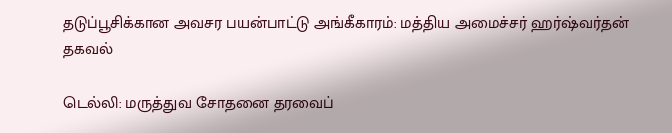தடுப்பூசிக்கான அவசர பயன்பாட்டு அங்கீகாரம்: மத்திய அமைச்சர் ஹர்ஷ்வர்தன் தகவல்

டெல்லி: மருத்துவ சோதனை தரவைப்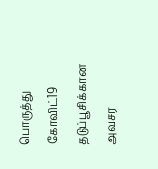பொருத்து கோவிட்19 தடுப்பூசிக்கான அவசர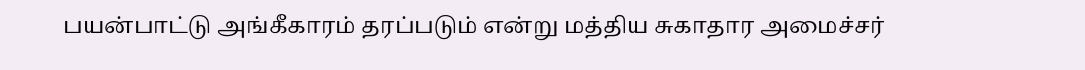பயன்பாட்டு அங்கீகாரம் தரப்படும் என்று மத்திய சுகாதார அமைச்சர்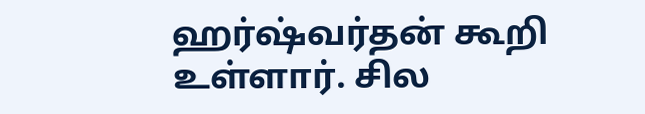ஹர்ஷ்வர்தன் கூறி உள்ளார். சில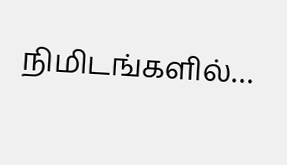நிமிடங்களில்…